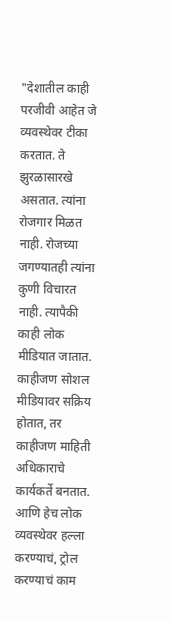"देशातील काही परजीवी आहेत जे व्यवस्थेवर टीका करतात. ते झुरळासारखे असतात. त्यांना रोजगार मिळत नाही. रोजच्या जगण्यातही त्यांना कुणी विचारत नाही. त्यापैकी काही लोक मीडियात जातात. काहीजण सोशल मीडियावर सक्रिय होतात, तर काहीजण माहिती अधिकाराचे कार्यकर्ते बनतात. आणि हेच लोक व्यवस्थेवर हल्ला करण्याचं, ट्रोल करण्याचं काम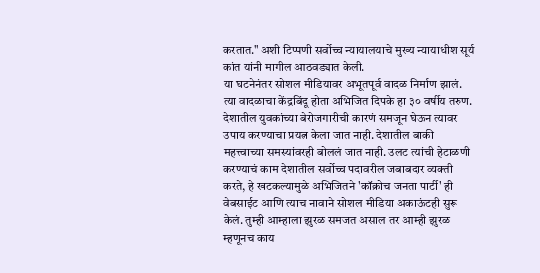करतात." अशी टिप्पणी सर्वोच्च न्यायालयाचे मुख्य न्यायाधीश सूर्य कांत यांनी मागील आठवड्यात केली.
या घटनेनंतर सोशल मीडियावर अभूतपूर्व वादळ निर्माण झालं. त्या वादळाचा केंद्रबिंदू होता अभिजित दिपके हा ३० वर्षीय तरुण. देशातील युवकांच्या बेरोजगारीची कारणं समजून घेऊन त्यावर उपाय करण्याचा प्रयत्न केला जात नाही. देशातील बाकी महत्त्वाच्या समस्यांवरही बोललं जात नाही. उलट त्यांची हेटाळणी करण्याचं काम देशातील सर्वोच्च पदावरील जबाबदार व्यक्ती करते, हे खटकल्यामुळे अभिजितने 'कॉक्रोच जनता पार्टी' ही वेबसाईट आणि त्याच नावाने सोशल मीडिया अकाऊंटही सुरू केलं. तुम्ही आम्हाला झुरळ समजत असाल तर आम्ही झुरळ म्हणूनच काय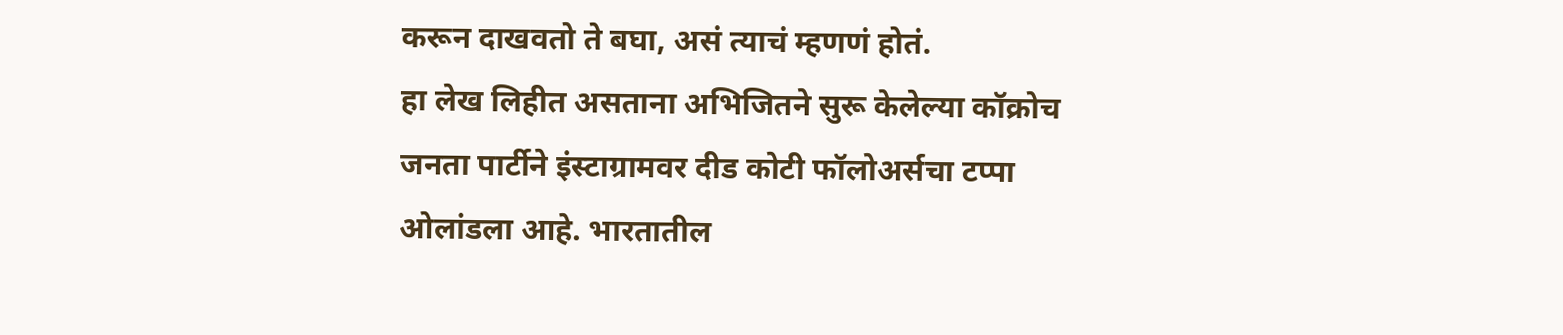करून दाखवतो ते बघा, असं त्याचं म्हणणं होतं.
हा लेख लिहीत असताना अभिजितने सुरू केलेल्या कॉक्रोच जनता पार्टीने इंस्टाग्रामवर दीड कोटी फॉलोअर्सचा टप्पा ओलांडला आहे. भारतातील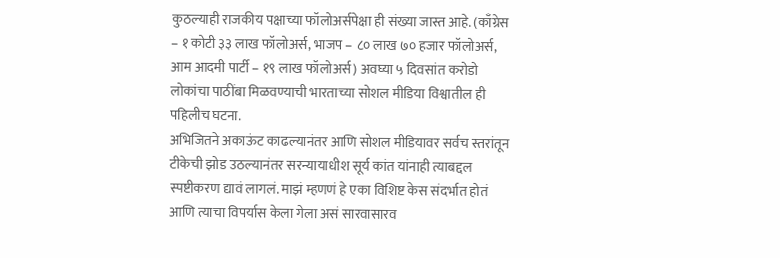कुठल्याही राजकीय पक्षाच्या फॉलोअर्सपेक्षा ही संख्या जास्त आहे. (काँग्रेस – १ कोटी ३३ लाख फॉलोअर्स, भाजप – ८० लाख ७० हजार फॉलोअर्स, आम आदमी पार्टी – १९ लाख फॉलोअर्स) अवघ्या ५ दिवसांत करोडो लोकांचा पाठींबा मिळवण्याची भारताच्या सोशल मीडिया विश्वातील ही पहिलीच घटना.
अभिजितने अकाऊंट काढल्यानंतर आणि सोशल मीडियावर सर्वच स्तरांतून टीकेची झोड उठल्यानंतर सरन्यायाधीश सूर्य कांत यांनाही त्याबद्दल स्पष्टीकरण द्यावं लागलं. माझं म्हणणं हे एका विशिष्ट केस संदर्भात होतं आणि त्याचा विपर्यास केला गेला असं सारवासारव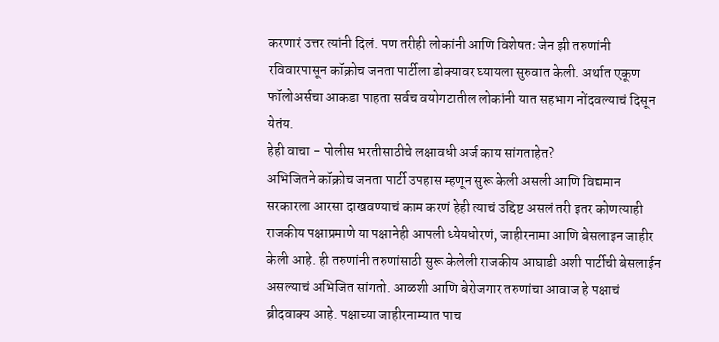करणारं उत्तर त्यांनी दिलं. पण तरीही लोकांनी आणि विशेषतः जेन झी तरुणांनी रविवारपासून कॉक्रोच जनता पार्टीला डोक्यावर घ्यायला सुरुवात केली. अर्थात एकूण फॉलोअर्सचा आकडा पाहता सर्वच वयोगटातील लोकांनी यात सहभाग नोंदवल्याचं दिसून येतंय.
हेही वाचा - पोलीस भरतीसाठीचे लक्षावधी अर्ज काय सांगताहेत?
अभिजितने कॉक्रोच जनता पार्टी उपहास म्हणून सुरू केली असली आणि विद्यमान सरकारला आरसा दाखवण्याचं काम करणं हेही त्याचं उद्दिष्ट असलं तरी इतर कोणत्याही राजकीय पक्षाप्रमाणे या पक्षानेही आपली ध्येयधोरणं, जाहीरनामा आणि बेसलाइन जाहीर केली आहे. ही तरुणांनी तरुणांसाठी सुरू केलेली राजकीय आघाडी अशी पार्टीची बेसलाईन असल्याचं अभिजित सांगतो. आळशी आणि बेरोजगार तरुणांचा आवाज हे पक्षाचं ब्रीदवाक्य आहे. पक्षाच्या जाहीरनाम्यात पाच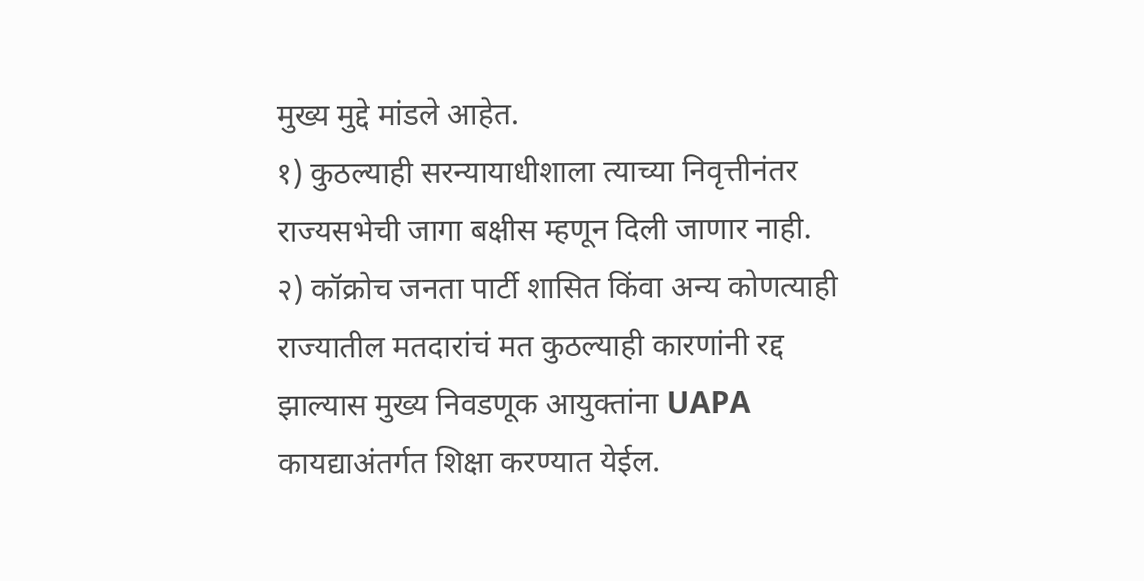मुख्य मुद्दे मांडले आहेत.
१) कुठल्याही सरन्यायाधीशाला त्याच्या निवृत्तीनंतर राज्यसभेची जागा बक्षीस म्हणून दिली जाणार नाही.
२) कॉक्रोच जनता पार्टी शासित किंवा अन्य कोणत्याही राज्यातील मतदारांचं मत कुठल्याही कारणांनी रद्द झाल्यास मुख्य निवडणूक आयुक्तांना UAPA कायद्याअंतर्गत शिक्षा करण्यात येईल.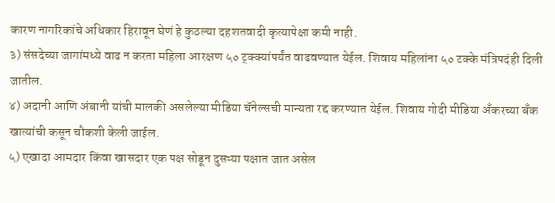कारण नागरिकांचे अधिकार हिरावून घेणं हे कुठल्या दहशतवादी कृत्यापेक्षा कमी नाही.
३) संसदेच्या जागांमध्ये वाढ न करता महिला आरक्षण ५० ट्क्क्यांपर्यंत वाढवण्यात येईल. शिवाय महिलांना ५० टक्के मंत्रिपदंही दिली जातील.
४) अदानी आणि अंबानी यांची मालकी असलेल्या मीडिया चॅनेल्सची मान्यता रद्द करण्यात येईल. शिवाय गोदी मीडिया अँकरच्या बँक खात्यांची कसून चौकशी केली जाईल.
५) एखादा आमदार किंवा खासदार एक पक्ष सोडून दुसऱ्या पक्षात जात असेल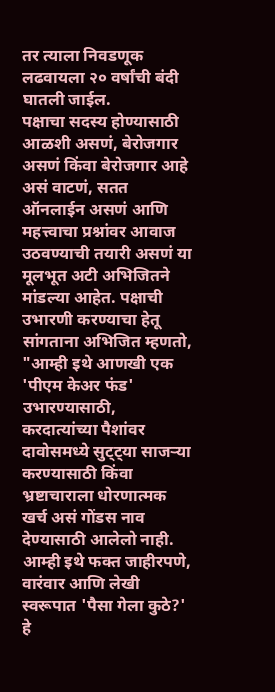तर त्याला निवडणूक लढवायला २० वर्षांची बंदी घातली जाईल.
पक्षाचा सदस्य होण्यासाठी आळशी असणं, बेरोजगार असणं किंवा बेरोजगार आहे असं वाटणं, सतत ऑनलाईन असणं आणि महत्त्वाचा प्रश्नांवर आवाज उठवण्याची तयारी असणं या मूलभूत अटी अभिजितने मांडल्या आहेत. पक्षाची उभारणी करण्याचा हेतू सांगताना अभिजित म्हणतो, "आम्ही इथे आणखी एक 'पीएम केअर फंड' उभारण्यासाठी, करदात्यांच्या पैशांवर दावोसमध्ये सुट्ट्या साजऱ्या करण्यासाठी किंवा भ्रष्टाचाराला धोरणात्मक खर्च असं गोंडस नाव देण्यासाठी आलेलो नाही. आम्ही इथे फक्त जाहीरपणे, वारंवार आणि लेखी स्वरूपात 'पैसा गेला कुठे?' हे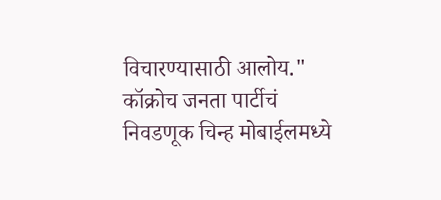विचारण्यासाठी आलोय." कॉक्रोच जनता पार्टीचं निवडणूक चिन्ह मोबाईलमध्ये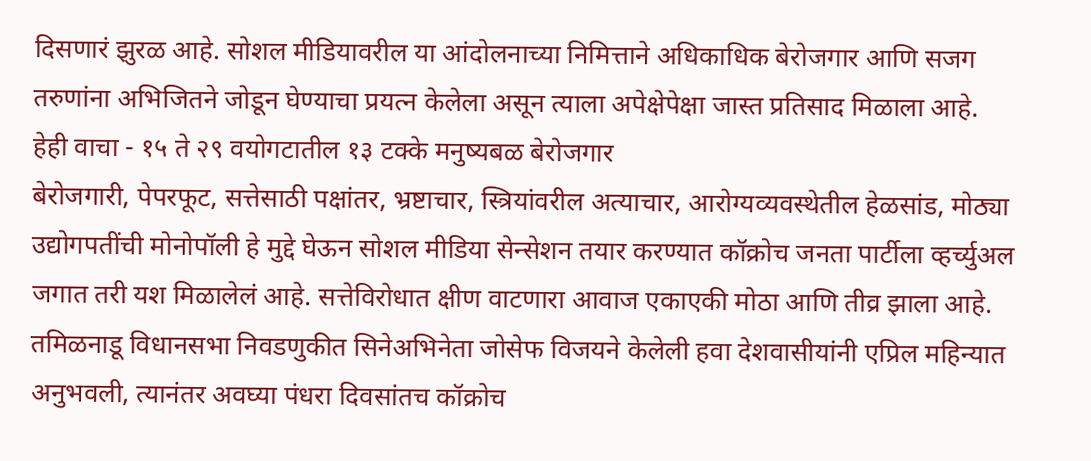दिसणारं झुरळ आहे. सोशल मीडियावरील या आंदोलनाच्या निमित्ताने अधिकाधिक बेरोजगार आणि सजग तरुणांना अभिजितने जोडून घेण्याचा प्रयत्न केलेला असून त्याला अपेक्षेपेक्षा जास्त प्रतिसाद मिळाला आहे.
हेही वाचा - १५ ते २९ वयोगटातील १३ टक्के मनुष्यबळ बेरोजगार
बेरोजगारी, पेपरफूट, सत्तेसाठी पक्षांतर, भ्रष्टाचार, स्त्रियांवरील अत्याचार, आरोग्यव्यवस्थेतील हेळसांड, मोठ्या उद्योगपतींची मोनोपॉली हे मुद्दे घेऊन सोशल मीडिया सेन्सेशन तयार करण्यात कॉक्रोच जनता पार्टीला व्हर्च्युअल जगात तरी यश मिळालेलं आहे. सत्तेविरोधात क्षीण वाटणारा आवाज एकाएकी मोठा आणि तीव्र झाला आहे. तमिळनाडू विधानसभा निवडणुकीत सिनेअभिनेता जोसेफ विजयने केलेली हवा देशवासीयांनी एप्रिल महिन्यात अनुभवली, त्यानंतर अवघ्या पंधरा दिवसांतच कॉक्रोच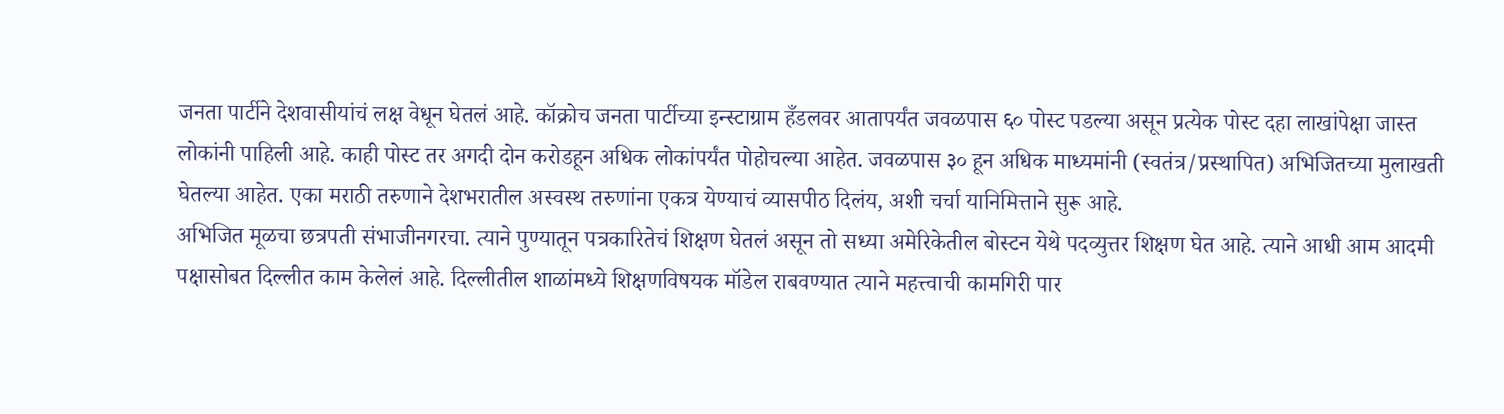जनता पार्टीने देशवासीयांचं लक्ष वेधून घेतलं आहे. कॉक्रोच जनता पार्टीच्या इन्स्टाग्राम हँडलवर आतापर्यंत जवळपास ६० पोस्ट पडल्या असून प्रत्येक पोस्ट दहा लाखांपेक्षा जास्त लोकांनी पाहिली आहे. काही पोस्ट तर अगदी दोन करोडहून अधिक लोकांपर्यंत पोहोचल्या आहेत. जवळपास ३० हून अधिक माध्यमांनी (स्वतंत्र/प्रस्थापित) अभिजितच्या मुलाखती घेतल्या आहेत. एका मराठी तरुणाने देशभरातील अस्वस्थ तरुणांना एकत्र येण्याचं व्यासपीठ दिलंय, अशी चर्चा यानिमित्ताने सुरू आहे.
अभिजित मूळचा छत्रपती संभाजीनगरचा. त्याने पुण्यातून पत्रकारितेचं शिक्षण घेतलं असून तो सध्या अमेरिकेतील बोस्टन येथे पदव्युत्तर शिक्षण घेत आहे. त्याने आधी आम आदमी पक्षासोबत दिल्लीत काम केलेलं आहे. दिल्लीतील शाळांमध्ये शिक्षणविषयक मॉडेल राबवण्यात त्याने महत्त्वाची कामगिरी पार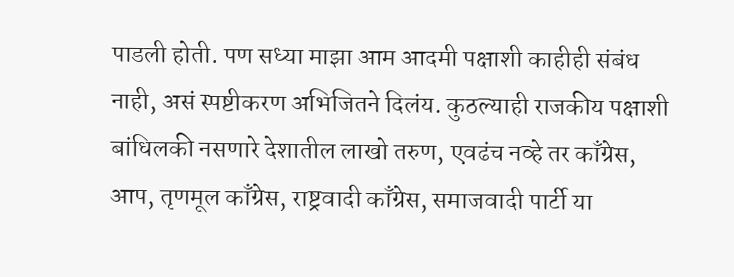पाडली होती. पण सध्या माझा आम आदमी पक्षाशी काहीही संबंध नाही, असं स्पष्टीकरण अभिजितने दिलंय. कुठल्याही राजकीय पक्षाशी बांधिलकी नसणारे देशातील लाखो तरुण, एवढंच नव्हे तर काँग्रेस, आप, तृणमूल काँग्रेस, राष्ट्रवादी काँग्रेस, समाजवादी पार्टी या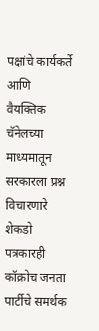पक्षांचे कार्यकर्ते आणि वैयक्तिक चॅनेलच्या माध्यमातून सरकारला प्रश्न विचारणारे शेकडो पत्रकारही कॉक्रोच जनता पार्टीचे समर्थक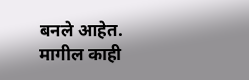बनले आहेत.
मागील काही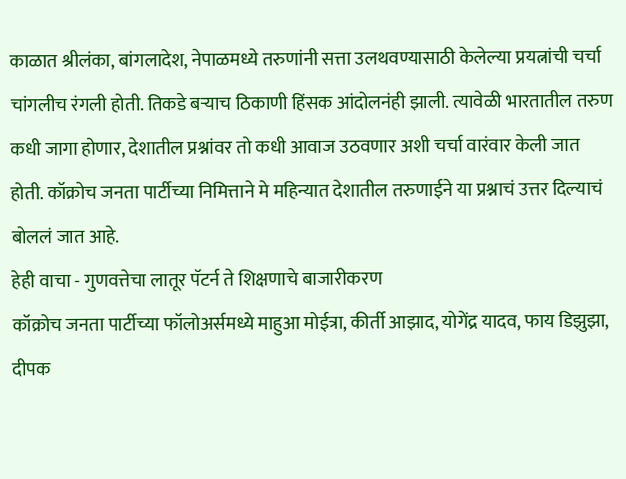काळात श्रीलंका, बांगलादेश, नेपाळमध्ये तरुणांनी सत्ता उलथवण्यासाठी केलेल्या प्रयत्नांची चर्चा चांगलीच रंगली होती. तिकडे बऱ्याच ठिकाणी हिंसक आंदोलनंही झाली. त्यावेळी भारतातील तरुण कधी जागा होणार, देशातील प्रश्नांवर तो कधी आवाज उठवणार अशी चर्चा वारंवार केली जात होती. कॉक्रोच जनता पार्टीच्या निमित्ताने मे महिन्यात देशातील तरुणाईने या प्रश्नाचं उत्तर दिल्याचं बोललं जात आहे.
हेही वाचा - गुणवत्तेचा लातूर पॅटर्न ते शिक्षणाचे बाजारीकरण
कॉक्रोच जनता पार्टीच्या फॉलोअर्समध्ये माहुआ मोईत्रा, कीर्ती आझाद, योगेंद्र यादव, फाय डिझुझा, दीपक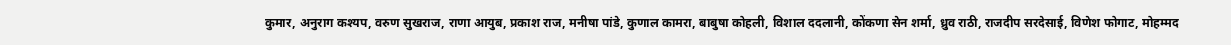कुमार, अनुराग कश्यप, वरुण सुखराज, राणा आयुब, प्रकाश राज, मनीषा पांडे, कुणाल कामरा, बाबुषा कोहली, विशाल ददलानी, कोंकणा सेन शर्मा, ध्रुव राठी, राजदीप सरदेसाई, विणेश फोगाट, मोहम्मद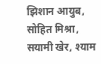झिशान आयुब, सोहित मिश्रा, सयामी खेर, श्याम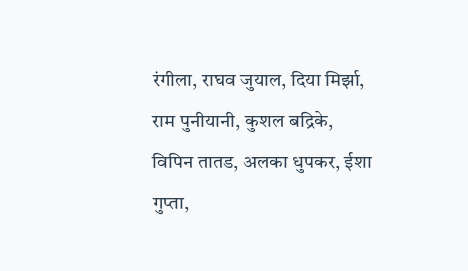रंगीला, राघव जुयाल, दिया मिर्झा, राम पुनीयानी, कुशल बद्रिके, विपिन तातड, अलका धुपकर, ईशा गुप्ता,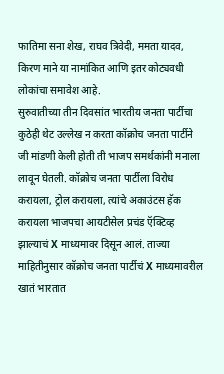फातिमा सना शेख, राघव त्रिवेदी, ममता यादव, किरण माने या नामांकित आणि इतर कोट्यवधी लोकांचा समावेश आहे.
सुरुवातीच्या तीन दिवसांत भारतीय जनता पार्टीचा कुठेही थेट उल्लेख न करता कॉक्रोच जनता पार्टीने जी मांडणी केली होती ती भाजप समर्थकांनी मनाला लावून घेतली. कॉक्रोच जनता पार्टीला विरोध करायला, ट्रोल करायला, त्यांचे अकाउंटस हॅक करायला भाजपचा आयटीसेल प्रचंड ऍक्टिव्ह झाल्याचं X माध्यमावर दिसून आलं. ताज्या माहितीनुसार कॉक्रोच जनता पार्टीचं X माध्यमावरील खातं भारतात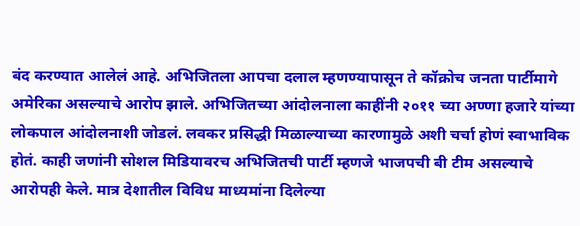बंद करण्यात आलेलं आहे. अभिजितला आपचा दलाल म्हणण्यापासून ते कॉक्रोच जनता पार्टीमागे अमेरिका असल्याचे आरोप झाले. अभिजितच्या आंदोलनाला काहींनी २०११ च्या अण्णा हजारे यांच्या लोकपाल आंदोलनाशी जोडलं. लवकर प्रसिद्धी मिळाल्याच्या कारणामुळे अशी चर्चा होणं स्वाभाविक होतं. काही जणांनी सोशल मिडियावरच अभिजितची पार्टी म्हणजे भाजपची बी टीम असल्याचे आरोपही केले. मात्र देशातील विविध माध्यमांना दिलेल्या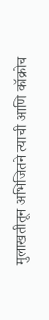मुलाखतीतून अभिजितने त्याची आणि कॉक्रोच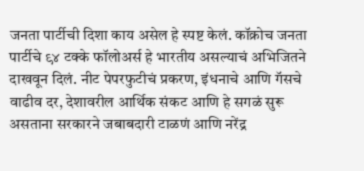जनता पार्टीची दिशा काय असेल हे स्पष्ट केलं. कॉक्रोच जनता पार्टीचे ९४ टक्के फॉलोअर्स हे भारतीय असल्याचं अभिजितने दाखवून दिलं. नीट पेपरफुटीचं प्रकरण, इंधनाचे आणि गॅसचे वाढीव दर, देशावरील आर्थिक संकट आणि हे सगळं सुरू असताना सरकारने जबाबदारी टाळणं आणि नरेंद्र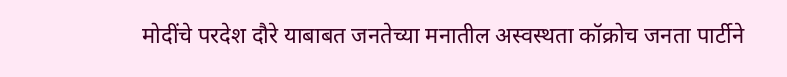मोदींचे परदेश दौरे याबाबत जनतेच्या मनातील अस्वस्थता कॉक्रोच जनता पार्टीने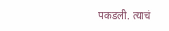पकडली. त्याचं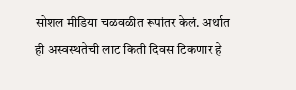सोशल मीडिया चळवळीत रूपांतर केलं. अर्थात ही अस्वस्थतेची लाट किती दिवस टिकणार हे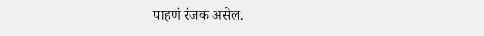पाहणं रंजक असेल.